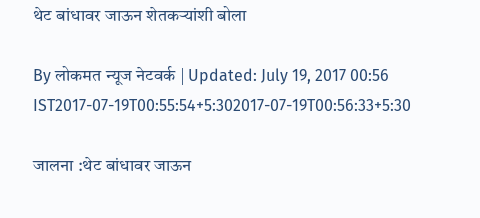थेट बांधावर जाऊन शेतकऱ्यांशी बोला

By लोकमत न्यूज नेटवर्क | Updated: July 19, 2017 00:56 IST2017-07-19T00:55:54+5:302017-07-19T00:56:33+5:30

जालना :थेट बांधावर जाऊन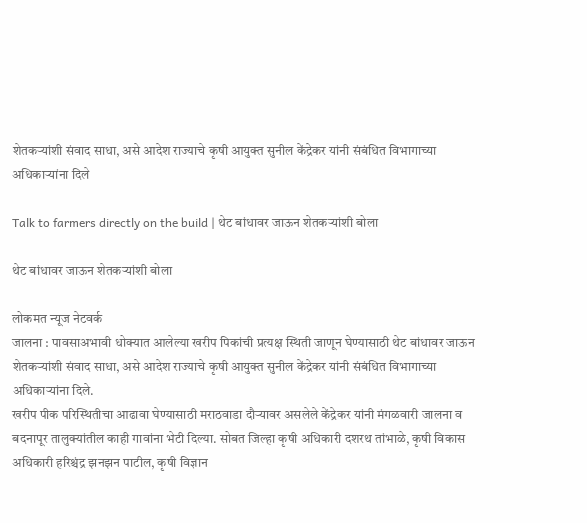शेतकऱ्यांशी संवाद साधा, असे आदेश राज्याचे कृषी आयुक्त सुनील केंद्रेकर यांनी संबंधित विभागाच्या अधिकाऱ्यांना दिले

Talk to farmers directly on the build | थेट बांधावर जाऊन शेतकऱ्यांशी बोला

थेट बांधावर जाऊन शेतकऱ्यांशी बोला

लोकमत न्यूज नेटवर्क
जालना : पावसाअभावी धोक्यात आलेल्या खरीप पिकांची प्रत्यक्ष स्थिती जाणून घेण्यासाठी थेट बांधावर जाऊन शेतकऱ्यांशी संवाद साधा, असे आदेश राज्याचे कृषी आयुक्त सुनील केंद्रेकर यांनी संबंधित विभागाच्या अधिकाऱ्यांना दिले.
खरीप पीक परिस्थितीचा आढावा घेण्यासाठी मराठवाडा दौऱ्यावर असलेले केंद्रेकर यांनी मंगळवारी जालना व बदनापूर तालुक्यांतील काही गावांना भेटी दिल्या. सोबत जिल्हा कृषी अधिकारी दशरथ तांभाळे, कृषी विकास अधिकारी हरिश्चंद्र झनझन पाटील, कृषी विज्ञान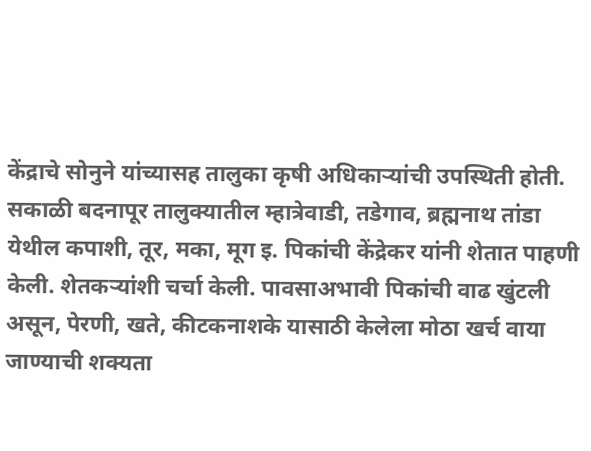केंद्राचे सोनुने यांच्यासह तालुका कृषी अधिकाऱ्यांची उपस्थिती होती. सकाळी बदनापूर तालुक्यातील म्हात्रेवाडी, तडेगाव, ब्रह्मनाथ तांडा येथील कपाशी, तूर, मका, मूग इ. पिकांची केंद्रेकर यांनी शेतात पाहणी केली. शेतकऱ्यांशी चर्चा केली. पावसाअभावी पिकांची वाढ खुंटली असून, पेरणी, खते, कीटकनाशके यासाठी केलेला मोठा खर्च वाया जाण्याची शक्यता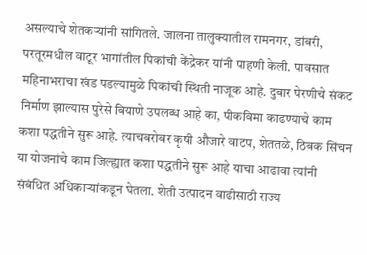असल्याचे शेतकऱ्यांनी सांगितले. जालना तालुक्यातील रामनगर, डांबरी, परतूरमधील वाटूर भागांतील पिकांची केंद्रेकर यांनी पाहणी केली. पावसात महिनाभराचा खंड पडल्यामुळे पिकांची स्थिती नाजूक आहे. दुबार पेरणीचे संकट निर्माण झाल्यास पुरेसे बियाणे उपलब्ध आहे का, पीकविमा काढण्याचे काम कशा पद्धतीने सुरू आहे. त्याचबरोबर कृषी औजारे वाटप, शेततळे, ठिबक सिंचन या योजनांचे काम जिल्ह्यात कशा पद्धतीने सुरू आहे याचा आढावा त्यांनी संबंधित अधिकाऱ्यांकडून घेतला. शेती उत्पादन वाढीसाठी राज्य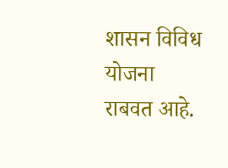शासन विविध योजना राबवत आहे.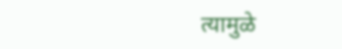त्यामुळे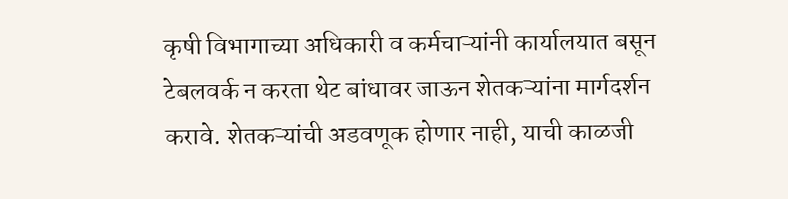कृषी विभागाच्या अधिकारी व कर्मचाऱ्यांनी कार्यालयात बसून टेबलवर्क न करता थेट बांधावर जाऊन शेतकऱ्यांना मार्गदर्शन करावे. शेतकऱ्यांची अडवणूक होणार नाही, याची काळजी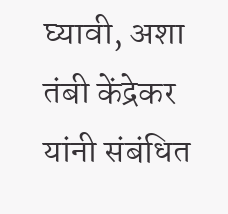घ्यावी, अशा तंबी केंद्रेकर यांनी संबंधित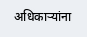अधिकाऱ्यांना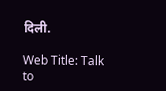दिली.

Web Title: Talk to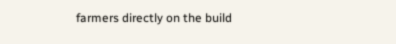farmers directly on the build